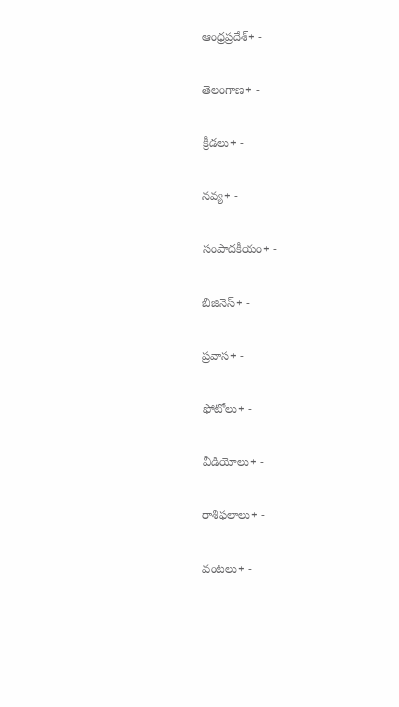ఆంధ్రప్రదేశ్+ -

తెలంగాణ+ -

క్రీడలు+ -

నవ్య+ -

సంపాదకీయం+ -

బిజినెస్+ -

ప్రవాస+ -

ఫోటోలు+ -

వీడియోలు+ -

రాశిఫలాలు+ -

వంటలు+ -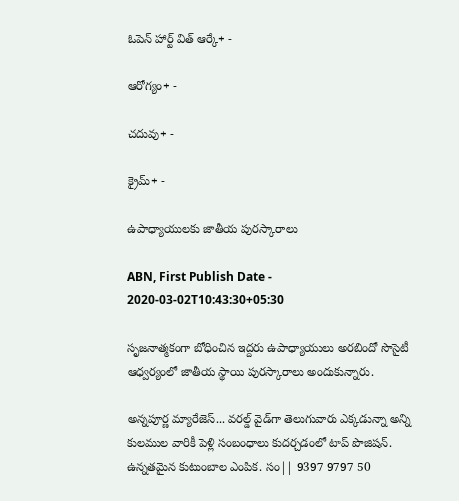ఓపెన్ హార్ట్ విత్ ఆర్కే+ -

ఆరోగ్యం+ -

చదువు+ -

క్రైమ్+ -

ఉపాధ్యాయులకు జాతీయ పురస్కారాలు

ABN, First Publish Date - 2020-03-02T10:43:30+05:30

సృజనాత్మకంగా బోధించిన ఇద్దరు ఉపాధ్యాయులు అరబిందో సొసైటీ ఆధ్వర్యంలో జాతీయ స్థాయి పురస్కారాలు అందుకున్నారు.

అన్నపూర్ణ మ్యారేజెస్... వరల్డ్ వైడ్‌గా తెలుగువారు ఎక్కడున్నా అన్ని కులముల వారికీ పెళ్లి సంబంధాలు కుదర్చడంలో టాప్ పొజిషన్. ఉన్నతమైన కుటుంబాల ఎంపిక. సం|| 9397 9797 50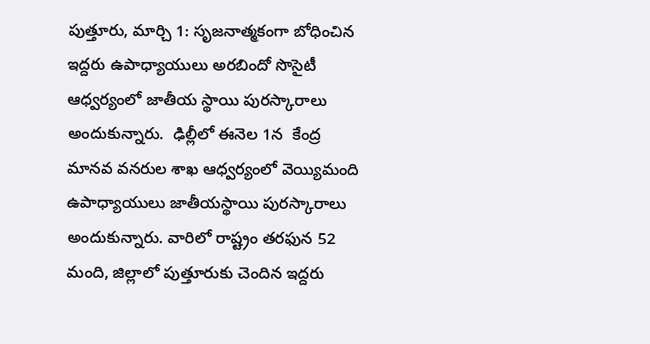పుత్తూరు, మార్చి 1: సృజనాత్మకంగా బోధించిన ఇద్దరు ఉపాధ్యాయులు అరబిందో సొసైటీ ఆధ్వర్యంలో జాతీయ స్థాయి పురస్కారాలు అందుకున్నారు.  ఢిల్లీలో ఈనెల 1న  కేంద్ర మానవ వనరుల శాఖ ఆధ్వర్యంలో వెయ్యిమంది ఉపాధ్యాయులు జాతీయస్థాయి పురస్కారాలు అందుకున్నారు. వారిలో రాష్ట్రం తరఫున 52 మంది, జిల్లాలో పుత్తూరుకు చెందిన ఇద్దరు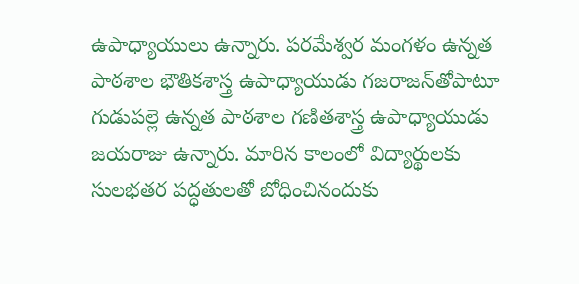ఉపాధ్యాయులు ఉన్నారు. పరమేశ్వర మంగళం ఉన్నత పాఠశాల భౌతికశాస్త్ర ఉపాధ్యాయుడు గజరాజన్‌తోపాటూ గుడుపల్లె ఉన్నత పాఠశాల గణితశాస్త్ర ఉపాధ్యాయుడు జయరాజు ఉన్నారు. మారిన కాలంలో విద్యార్థులకు సులభతర పద్ధతులతో బోధించినందుకు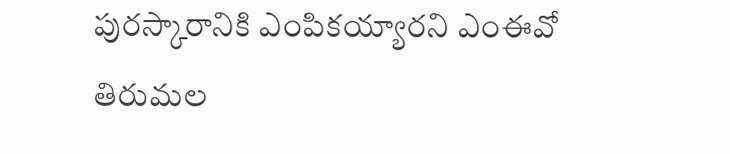పురస్కారానికి ఎంపికయ్యారని ఎంఈవో తిరుమల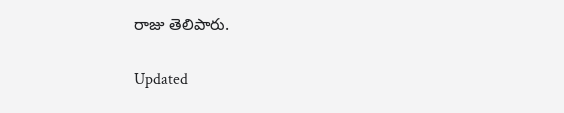రాజు తెలిపారు.

Updated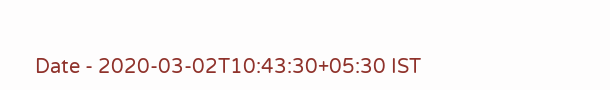Date - 2020-03-02T10:43:30+05:30 IST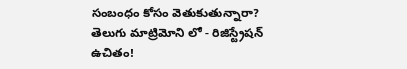సంబంధం కోసం వెతుకుతున్నారా? తెలుగు మాట్రిమోని లో - రిజిస్ట్రేషన్ ఉచితం!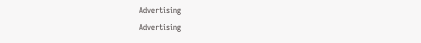Advertising
Advertising